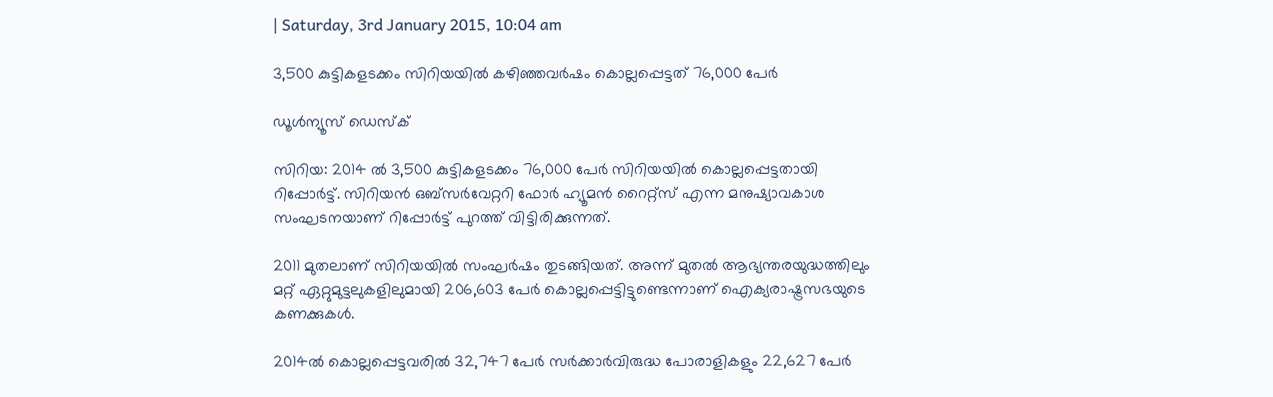| Saturday, 3rd January 2015, 10:04 am

3,500 കുട്ടികളടക്കം സിറിയയില്‍ കഴിഞ്ഞവര്‍ഷം കൊല്ലപ്പെട്ടത് 76,000 പേര്‍

ഡൂള്‍ന്യൂസ് ഡെസ്‌ക്

സിറിയ: 2014 ല്‍ 3,500 കുട്ടികളടക്കം 76,000 പേര്‍ സിറിയയില്‍ കൊല്ലപ്പെട്ടതായി റിപ്പോര്‍ട്ട്. സിറിയന്‍ ഒബ്‌സര്‍വേറ്ററി ഫോര്‍ ഹ്യൂമന്‍ റൈറ്റ്‌സ് എന്ന മനുഷ്യാവകാശ സംഘടനയാണ് റിപ്പോര്‍ട്ട് പുറത്ത് വിട്ടിരിക്കുന്നത്.

2011 മുതലാണ് സിറിയയില്‍ സംഘര്‍ഷം തുടങ്ങിയത്. അന്ന് മുതല്‍ ആഭ്യന്തരയുദ്ധത്തിലും മറ്റ് ഏറ്റുമുട്ടലുകളിലുമായി 206,603 പേര്‍ കൊല്ലപ്പെട്ടിട്ടുണ്ടെന്നാണ് ഐക്യരാഷ്ട്രസഭയുടെ കണക്കുകള്‍.

2014ല്‍ കൊല്ലപ്പെട്ടവരില്‍ 32,747 പേര്‍ സര്‍ക്കാര്‍വിരുദ്ധ പോരാളികളും 22,627 പേര്‍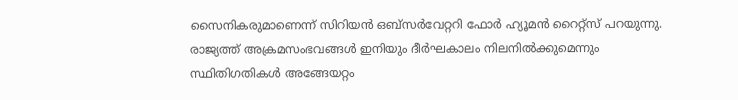സൈനികരുമാണെന്ന് സിറിയന്‍ ഒബ്‌സര്‍വേറ്ററി ഫോര്‍ ഹ്യൂമന്‍ റൈറ്റ്‌സ് പറയുന്നു. രാജ്യത്ത് അക്രമസംഭവങ്ങള്‍ ഇനിയും ദീര്‍ഘകാലം നിലനില്‍ക്കുമെന്നും സ്ഥിതിഗതികള്‍ അങ്ങേയറ്റം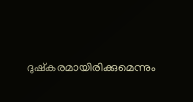ദുഷ്‌കരമായിരിക്കുമെന്നും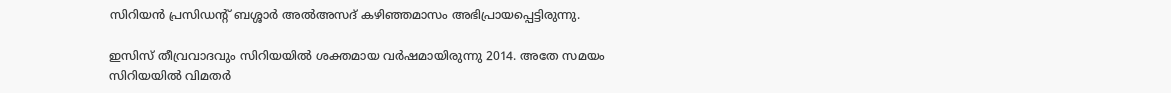സിറിയന്‍ പ്രസിഡന്റ് ബശ്ശാര്‍ അല്‍അസദ് കഴിഞ്ഞമാസം അഭിപ്രായപ്പെട്ടിരുന്നു.

ഇസിസ് തീവ്രവാദവും സിറിയയില്‍ ശക്തമായ വര്‍ഷമായിരുന്നു 2014. അതേ സമയം സിറിയയില്‍ വിമതര്‍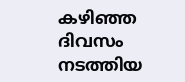കഴിഞ്ഞ ദിവസം നടത്തിയ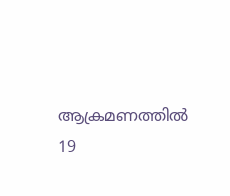ആക്രമണത്തില്‍ 19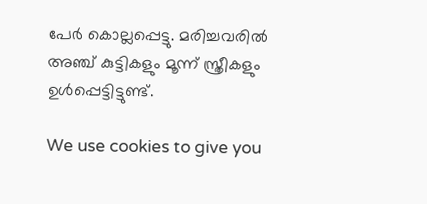പേര്‍ കൊല്ലപ്പെട്ടു. മരിച്ചവരില്‍ അഞ്ച് കുട്ടികളും മൂന്ന് സ്ത്രീകളും ഉള്‍പ്പെട്ടിട്ടുണ്ട്.

We use cookies to give you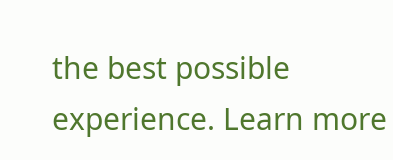the best possible experience. Learn more